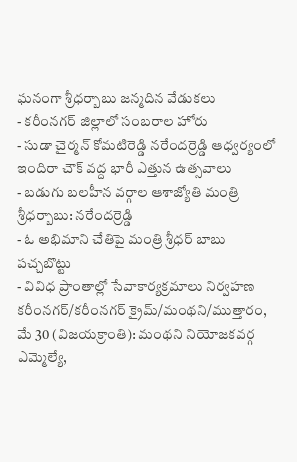ఘనంగా శ్రీధర్బాబు జన్మదిన వేడుకలు
- కరీంనగర్ జిల్లాలో సంబరాల హోరు
- సుడా చైర్మన్ కోమటిరెడ్డి నరేందర్రెడ్డి ఆధ్వర్యంలో ఇందిరా చౌక్ వద్ద భారీ ఎత్తున ఉత్సవాలు
- బడుగు బలహీన వర్గాల ఆశాజ్యోతి మంత్రి శ్రీధర్బాబు: నరేందర్రెడ్డి
- ఓ అభిమాని చేతిపై మంత్రి శ్రీధర్ బాబు పచ్చబొట్టు
- వివిధ ప్రాంతాల్లో సేవాకార్యక్రమాలు నిర్వహణ
కరీంనగర్/కరీంనగర్ క్రైమ్/మంథని/ముత్తారం, మే 30 (విజయక్రాంతి): మంథని నియోజకవర్గ ఎమ్మెల్యే,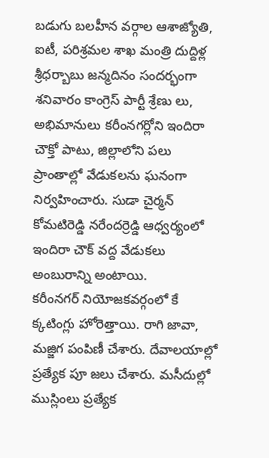బడుగు బలహీన వర్గాల ఆశాజ్యోతి, ఐటీ, పరిశ్రమల శాఖ మంత్రి దుద్దిళ్ల శ్రీధర్బాబు జన్మదినం సందర్భంగా శనివారం కాంగ్రెస్ పార్టీ శ్రేణు లు, అభిమానులు కరీంనగర్లోని ఇందిరా చౌక్తో పాటు, జిల్లాలోని పలు ప్రాంతాల్లో వేడుకలను ఘనంగా నిర్వహించారు. సుడా చైర్మన్ కోమటిరెడ్డి నరేందర్రెడ్డి ఆధ్వర్యంలో ఇందిరా చౌక్ వద్ద వేడుకలు అంబురాన్ని అంటాయి.
కరీంనగర్ నియోజకవర్గంలో కే క్కటింగ్లు హోరెత్తాయి. రాగి జావా, మజ్జిగ పంపిణీ చేశారు. దేవాలయాల్లో ప్రత్యేక పూ జలు చేశారు. మసీదుల్లో ముస్లింలు ప్రత్యేక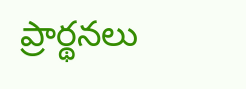ప్రార్థనలు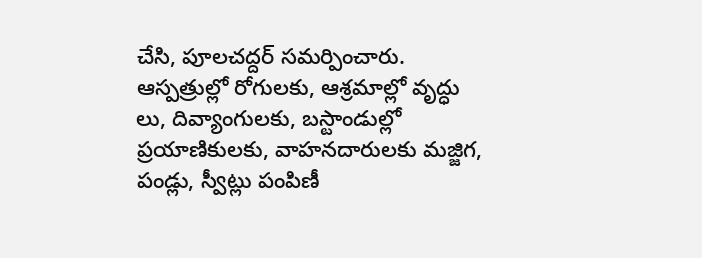చేసి, పూలచద్దర్ సమర్పించారు. ఆస్పత్రుల్లో రోగులకు, ఆశ్రమాల్లో వృద్ధు లు, దివ్యాంగులకు, బస్టాండుల్లో ప్రయాణికులకు, వాహనదారులకు మజ్జిగ, పండ్లు, స్వీట్లు పంపిణీ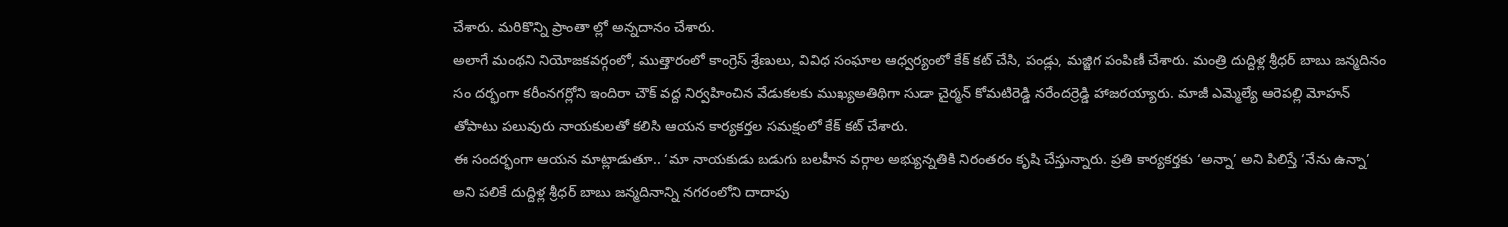చేశారు. మరికొన్ని ప్రాంతా ల్లో అన్నదానం చేశారు.
అలాగే మంథని నియోజకవర్గంలో, ముత్తారంలో కాంగ్రెస్ శ్రేణులు, వివిధ సంఘాల ఆధ్వర్యంలో కేక్ కట్ చేసి, పండ్లు, మజ్జిగ పంపిణీ చేశారు. మంత్రి దుద్దిళ్ల శ్రీధర్ బాబు జన్మదినం సం దర్భంగా కరీంనగర్లోని ఇందిరా చౌక్ వద్ద నిర్వహించిన వేడుకలకు ముఖ్యఅతిథిగా సుడా చైర్మన్ కోమటిరెడ్డి నరేందర్రెడ్డి హాజరయ్యారు. మాజీ ఎమ్మెల్యే ఆరెపల్లి మోహన్ తోపాటు పలువురు నాయకులతో కలిసి ఆయన కార్యకర్తల సమక్షంలో కేక్ కట్ చేశారు.
ఈ సందర్భంగా ఆయన మాట్లాడుతూ.. ‘మా నాయకుడు బడుగు బలహీన వర్గాల అభ్యున్నతికి నిరంతరం కృషి చేస్తున్నారు. ప్రతి కార్యకర్తకు ‘అన్నా’ అని పిలిస్తే ‘నేను ఉన్నా’ అని పలికే దుద్దిళ్ల శ్రీధర్ బాబు జన్మదినాన్ని నగరంలోని దాదాపు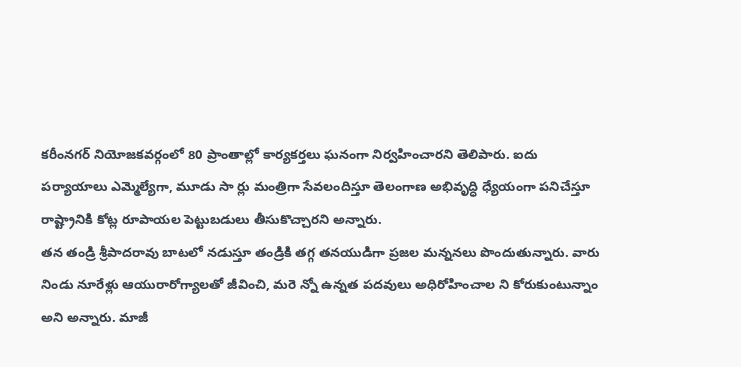కరీంనగర్ నియోజకవర్గంలో 80 ప్రాంతాల్లో కార్యకర్తలు ఘనంగా నిర్వహించారని తెలిపారు. ఐదు పర్యాయాలు ఎమ్మెల్యేగా, మూడు సా ర్లు మంత్రిగా సేవలందిస్తూ తెలంగాణ అభివృద్ధి ధ్యేయంగా పనిచేస్తూ రాష్ట్రానికి కోట్ల రూపాయల పెట్టుబడులు తీసుకొచ్చారని అన్నారు.
తన తండ్రి శ్రీపాదరావు బాటలో నడుస్తూ తండ్రికి తగ్గ తనయుడిగా ప్రజల మన్ననలు పొందుతున్నారు. వారు నిండు నూరేళ్లు ఆయురారోగ్యాలతో జీవించి, మరె న్నో ఉన్నత పదవులు అధిరోహించాల ని కోరుకుంటున్నాం అని అన్నారు. మాజీ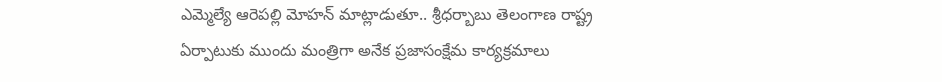ఎమ్మెల్యే ఆరెపల్లి మోహన్ మాట్లాడుతూ.. శ్రీధర్బాబు తెలంగాణ రాష్ట్ర ఏర్పాటుకు ముందు మంత్రిగా అనేక ప్రజాసంక్షేమ కార్యక్రమాలు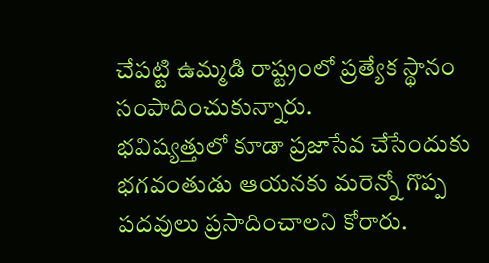చేపట్టి ఉమ్మడి రాష్ట్రంలో ప్రత్యేక స్థానం సంపాదించుకున్నారు.
భవిష్యత్తులో కూడా ప్రజాసేవ చేసేందుకు భగవంతుడు ఆయనకు మరెన్నో గొప్ప పదవులు ప్రసాదించాలని కోరారు.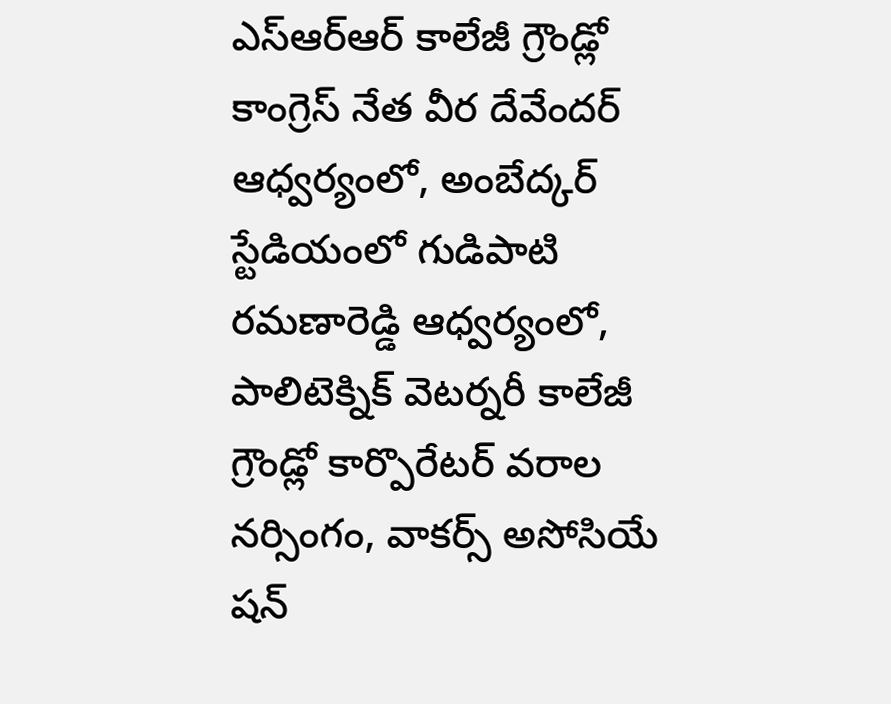ఎస్ఆర్ఆర్ కాలేజీ గ్రౌండ్లో కాంగ్రెస్ నేత వీర దేవేందర్ ఆధ్వర్యంలో, అంబేద్కర్ స్టేడియంలో గుడిపాటి రమణారెడ్డి ఆధ్వర్యంలో, పాలిటెక్నిక్ వెటర్నరీ కాలేజీ గ్రౌండ్లో కార్పొరేటర్ వరాల నర్సింగం, వాకర్స్ అసోసియే షన్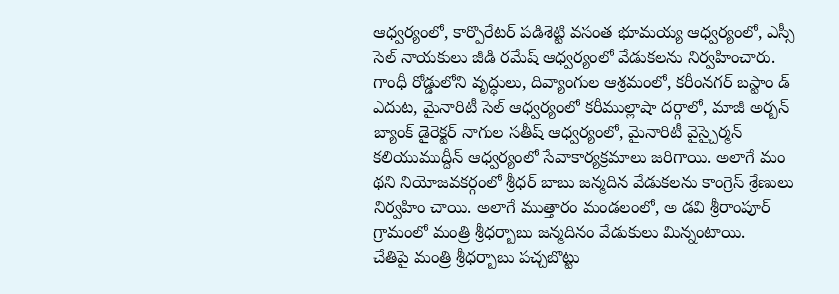ఆధ్వర్యంలో, కార్పొరేటర్ పడిశెట్టి వసంత భూమయ్య ఆధ్వర్యంలో, ఎస్సీ సెల్ నాయకులు జీడి రమేష్ ఆధ్వర్యంలో వేడుకలను నిర్వహించారు.
గాంధీ రోడ్డులోని వృద్ధులు, దివ్యాంగుల ఆశ్రమంలో, కరీంనగర్ బస్టాం డ్ ఎదుట, మైనారిటీ సెల్ ఆధ్వర్యంలో కరీముల్లాషా దర్గాలో, మాజీ అర్బన్ బ్యాంక్ డైరెక్టర్ నాగుల సతీష్ ఆధ్వర్యంలో, మైనారిటీ వైస్చైర్మన్ కలియుముద్దీన్ ఆధ్వర్యంలో సేవాకార్యక్రమాలు జరిగాయి. అలాగే మం థని నియోజవకర్గంలో శ్రీధర్ బాబు జన్మదిన వేడుకలను కాంగ్రెస్ శ్రేణులు నిర్వహిం చాయి. అలాగే ముత్తారం మండలంలో, అ డవి శ్రీరాంపూర్ గ్రామంలో మంత్రి శ్రీధర్బాబు జన్మదినం వేడుకులు మిన్నంటాయి.
చేతిపై మంత్రి శ్రీధర్బాబు పచ్చబొట్టు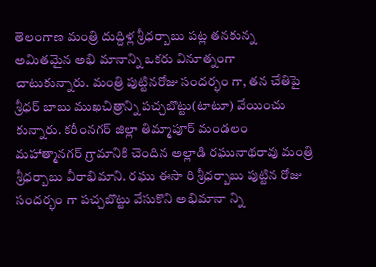తెలంగాణ మంత్రి దుద్దిళ్ల శ్రీధర్బాబు పట్ల తనకున్న అమితమైన అభి మానాన్ని ఒకరు వినూత్నంగా చాటుకున్నారు. మంత్రి పుట్టినరోజు సందర్భం గా, తన చేతిపై శ్రీధర్ బాబు ముఖచిత్రాన్ని పచ్చబొట్టు(టాటూ) వేయించు కున్నారు. కరీంనగర్ జిల్లా తిమ్మాపూర్ మండలం మహాత్మానగర్ గ్రామానికి చెందిన అల్లాడి రఘునాథరావు మంత్రి శ్రీధర్బాబు వీరాభిమాని. రఘు ఈసా రి శ్రీధర్బాబు పుట్టిన రోజు సందర్భం గా పచ్చబొట్టు వేసుకొని అభిమానా న్ని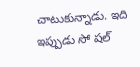చాటుకున్నాడు. ఇది ఇప్పుడు సో షల్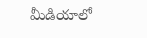మీడియాలో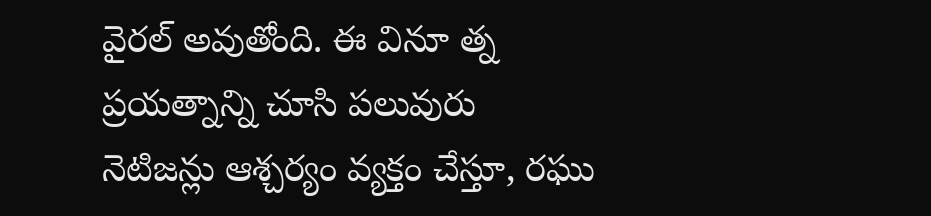వైరల్ అవుతోంది. ఈ వినూ త్న ప్రయత్నాన్ని చూసి పలువురు నెటిజన్లు ఆశ్చర్యం వ్యక్తం చేస్తూ, రఘు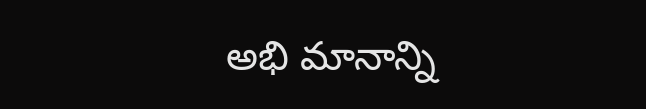అభి మానాన్ని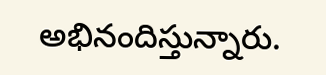అభినందిస్తున్నారు.